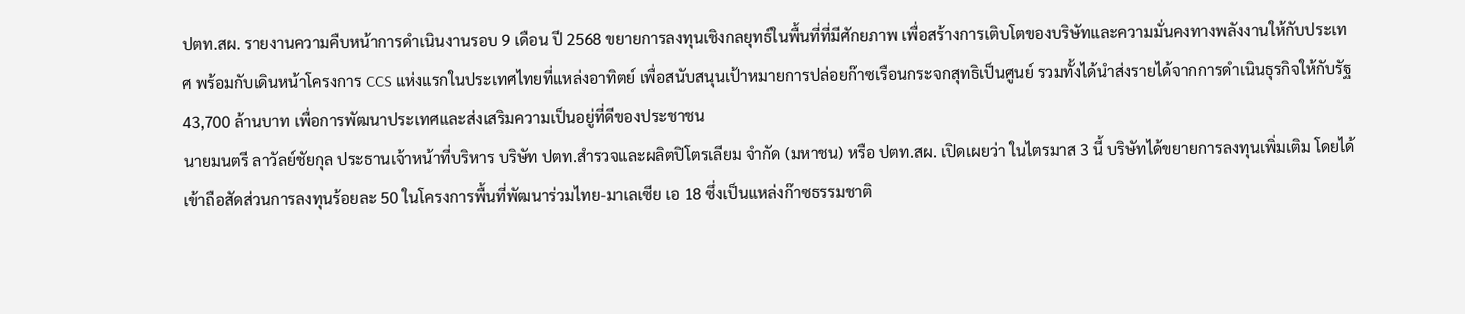ปตท.สผ. รายงานความคืบหน้าการดำเนินงานรอบ 9 เดือน ปี 2568 ขยายการลงทุนเชิงกลยุทธ์ในพื้นที่ที่มีศักยภาพ เพื่อสร้างการเติบโตของบริษัทและความมั่นคงทางพลังงานให้กับประเทศ พร้อมกับเดินหน้าโครงการ CCS แห่งแรกในประเทศไทยที่แหล่งอาทิตย์ เพื่อสนับสนุนเป้าหมายการปล่อยก๊าซเรือนกระจกสุทธิเป็นศูนย์ รวมทั้งได้นำส่งรายได้จากการดำเนินธุรกิจให้กับรัฐ 43,700 ล้านบาท เพื่อการพัฒนาประเทศและส่งเสริมความเป็นอยู่ที่ดีของประชาชน
นายมนตรี ลาวัลย์ชัยกุล ประธานเจ้าหน้าที่บริหาร บริษัท ปตท.สำรวจและผลิตปิโตรเลียม จำกัด (มหาชน) หรือ ปตท.สผ. เปิดเผยว่า ในไตรมาส 3 นี้ บริษัทได้ขยายการลงทุนเพิ่มเติม โดยได้เข้าถือสัดส่วนการลงทุนร้อยละ 50 ในโครงการพื้นที่พัฒนาร่วมไทย-มาเลเซีย เอ 18 ซึ่งเป็นแหล่งก๊าซธรรมชาติ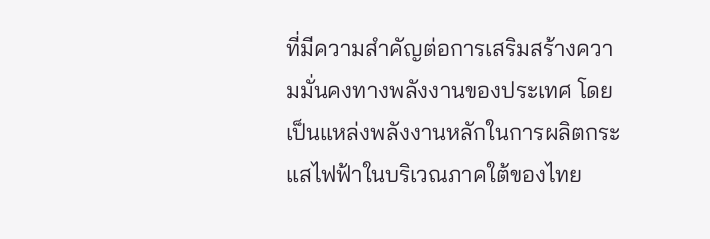ที่มีความสำคัญต่อการเสริมสร้างความมั่นคงทางพลังงานของประเทศ โดยเป็นแหล่งพลังงานหลักในการผลิตกระแสไฟฟ้าในบริเวณภาคใต้ของไทย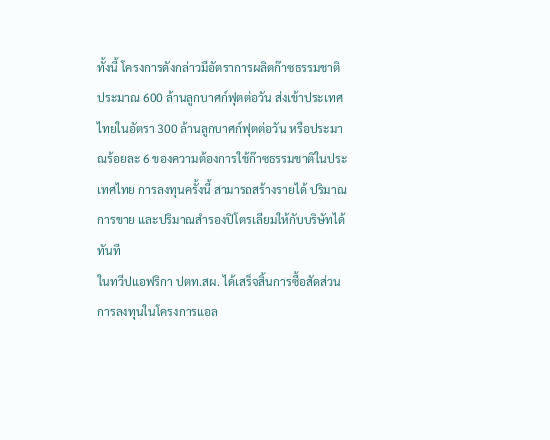ทั้งนี้ โครงการดังกล่าวมีอัตราการผลิตก๊าซธรรมชาติประมาณ 600 ล้านลูกบาศก์ฟุตต่อวัน ส่งเข้าประเทศไทยในอัตรา 300 ล้านลูกบาศก์ฟุตต่อวัน หรือประมาณร้อยละ 6 ของความต้องการใช้ก๊าซธรรมชาติในประเทศไทย การลงทุนครั้งนี้ สามารถสร้างรายได้ ปริมาณการขาย และปริมาณสำรองปิโตรเลียมให้กับบริษัทได้ทันที
ในทวีปแอฟริกา ปตท.สผ. ได้เสร็จสิ้นการซื้อสัดส่วนการลงทุนในโครงการแอล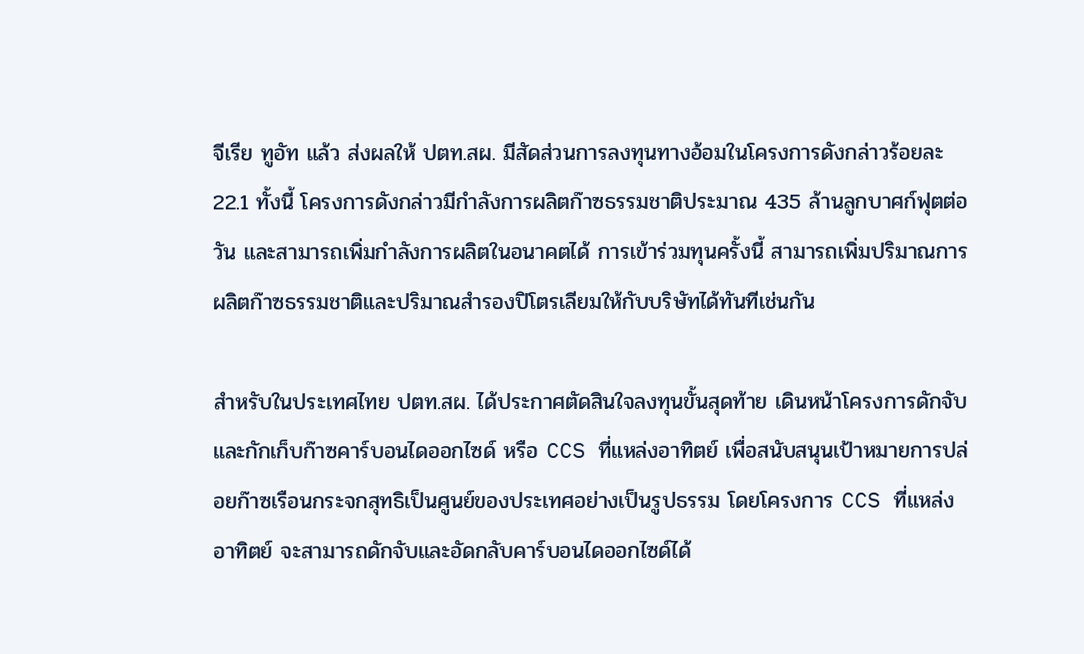จีเรีย ทูอัท แล้ว ส่งผลให้ ปตท.สผ. มีสัดส่วนการลงทุนทางอ้อมในโครงการดังกล่าวร้อยละ 22.1 ทั้งนี้ โครงการดังกล่าวมีกำลังการผลิตก๊าซธรรมชาติประมาณ 435 ล้านลูกบาศก์ฟุตต่อวัน และสามารถเพิ่มกำลังการผลิตในอนาคตได้ การเข้าร่วมทุนครั้งนี้ สามารถเพิ่มปริมาณการผลิตก๊าซธรรมชาติและปริมาณสำรองปิโตรเลียมให้กับบริษัทได้ทันทีเช่นกัน

สำหรับในประเทศไทย ปตท.สผ. ได้ประกาศตัดสินใจลงทุนขั้นสุดท้าย เดินหน้าโครงการดักจับและกักเก็บก๊าซคาร์บอนไดออกไซด์ หรือ CCS ที่แหล่งอาทิตย์ เพื่อสนับสนุนเป้าหมายการปล่อยก๊าซเรือนกระจกสุทธิเป็นศูนย์ของประเทศอย่างเป็นรูปธรรม โดยโครงการ CCS ที่แหล่งอาทิตย์ จะสามารถดักจับและอัดกลับคาร์บอนไดออกไซด์ได้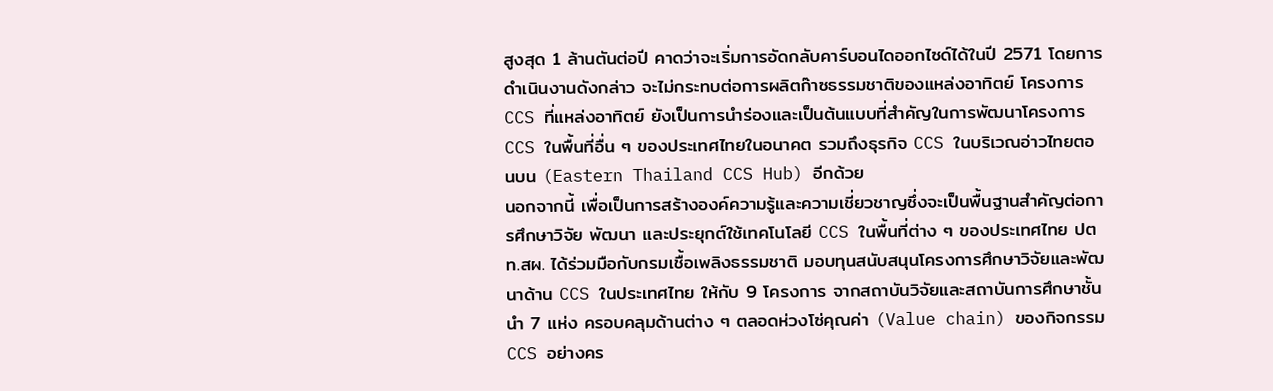สูงสุด 1 ล้านตันต่อปี คาดว่าจะเริ่มการอัดกลับคาร์บอนไดออกไซด์ได้ในปี 2571 โดยการดำเนินงานดังกล่าว จะไม่กระทบต่อการผลิตก๊าซธรรมชาติของแหล่งอาทิตย์ โครงการ CCS ที่แหล่งอาทิตย์ ยังเป็นการนำร่องและเป็นต้นแบบที่สำคัญในการพัฒนาโครงการ CCS ในพื้นที่อื่น ๆ ของประเทศไทยในอนาคต รวมถึงธุรกิจ CCS ในบริเวณอ่าวไทยตอนบน (Eastern Thailand CCS Hub) อีกด้วย
นอกจากนี้ เพื่อเป็นการสร้างองค์ความรู้และความเชี่ยวชาญซึ่งจะเป็นพื้นฐานสำคัญต่อการศึกษาวิจัย พัฒนา และประยุกต์ใช้เทคโนโลยี CCS ในพื้นที่ต่าง ๆ ของประเทศไทย ปตท.สผ. ได้ร่วมมือกับกรมเชื้อเพลิงธรรมชาติ มอบทุนสนับสนุนโครงการศึกษาวิจัยและพัฒนาด้าน CCS ในประเทศไทย ให้กับ 9 โครงการ จากสถาบันวิจัยและสถาบันการศึกษาชั้นนำ 7 แห่ง ครอบคลุมด้านต่าง ๆ ตลอดห่วงโซ่คุณค่า (Value chain) ของกิจกรรม CCS อย่างคร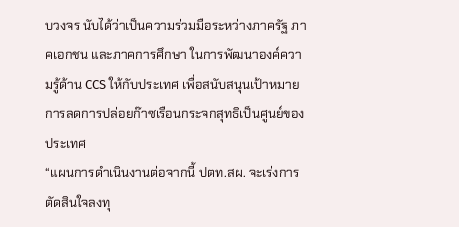บวงจร นับได้ว่าเป็นความร่วมมือระหว่างภาครัฐ ภาคเอกชน และภาคการศึกษา ในการพัฒนาองค์ความรู้ด้าน CCS ให้กับประเทศ เพื่อสนับสนุนเป้าหมายการลดการปล่อยก๊าซเรือนกระจกสุทธิเป็นศูนย์ของประเทศ
“แผนการดำเนินงานต่อจากนี้ ปตท.สผ. จะเร่งการตัดสินใจลงทุ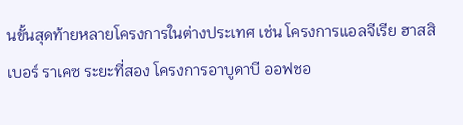นขั้นสุดท้ายหลายโครงการในต่างประเทศ เช่น โครงการแอลจีเรีย ฮาสสิ เบอร์ ราเคซ ระยะที่สอง โครงการอาบูดาบี ออฟชอ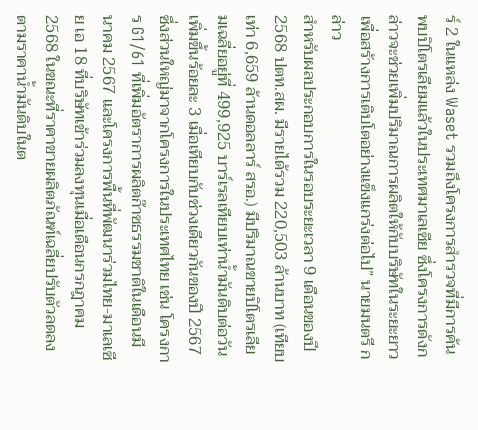ร์ 2 ในแหล่ง Waset รวมถึงโครงการสำรวจที่มีการค้นพบปิโตรเลียมแล้วในประเทศมาเลเซีย ซึ่งโครงการดังกล่าวจะช่วยเพิ่มปริมาณการผลิตให้กับบริษัทในระยะยาว เพื่อสร้างการเติบโตอย่างแข็งแกร่งต่อไป” นายมนตรี กล่าว
สำหรับผลประกอบการในรอบระยะเวลา 9 เดือนของปี 2568 ปตท.สผ. มีรายได้รวม 220,503 ล้านบาท (เทียบเท่า 6,659 ล้านดอลลาร์ สรอ.) มีปริมาณขายปิโตรเลียมเฉลี่ยอยู่ที่ 499,925 บาร์เรลเทียบเท่าน้ำมันดิบต่อวัน เพิ่มขึ้นร้อยละ 3 เมื่อเทียบกับช่วงเดียวกันของปี 2567 ซึ่งส่วนใหญ่มาจากโครงการในประเทศไทย เช่น โครงการ G1/61 ที่เพิ่มอัตราการผลิตก๊าซธรรมชาติในเดือนมีนาคม 2567 และโครงการพื้นที่พัฒนาร่วมไทย-มาเลเซีย เอ 18 ที่บริษัทเข้าร่วมลงทุนเมื่อเดือนกรกฎาคม 2568 ในขณะที่ราคาขายผลิตภัณฑ์เฉลี่ยปรับตัวลดลงตามราคาน้ำมันดิบในต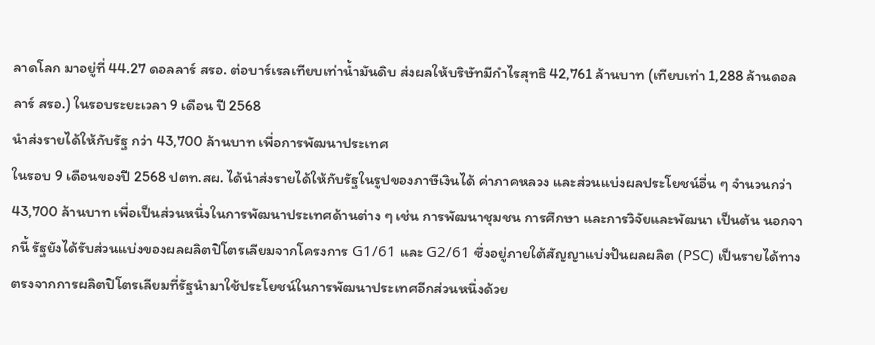ลาดโลก มาอยู่ที่ 44.27 ดอลลาร์ สรอ. ต่อบาร์เรลเทียบเท่าน้ำมันดิบ ส่งผลให้บริษัทมีกำไรสุทธิ 42,761 ล้านบาท (เทียบเท่า 1,288 ล้านดอลลาร์ สรอ.) ในรอบระยะเวลา 9 เดือน ปี 2568
นำส่งรายได้ให้กับรัฐ กว่า 43,700 ล้านบาท เพื่อการพัฒนาประเทศ
ในรอบ 9 เดือนของปี 2568 ปตท.สผ. ได้นำส่งรายได้ให้กับรัฐในรูปของภาษีเงินได้ ค่าภาคหลวง และส่วนแบ่งผลประโยชน์อื่น ๆ จำนวนกว่า 43,700 ล้านบาท เพื่อเป็นส่วนหนึ่งในการพัฒนาประเทศด้านต่าง ๆ เช่น การพัฒนาชุมชน การศึกษา และการวิจัยและพัฒนา เป็นต้น นอกจากนี้ รัฐยังได้รับส่วนแบ่งของผลผลิตปิโตรเลียมจากโครงการ G1/61 และ G2/61 ซึ่งอยู่ภายใต้สัญญาแบ่งปันผลผลิต (PSC) เป็นรายได้ทางตรงจากการผลิตปิโตรเลียมที่รัฐนำมาใช้ประโยชน์ในการพัฒนาประเทศอีกส่วนหนึ่งด้วย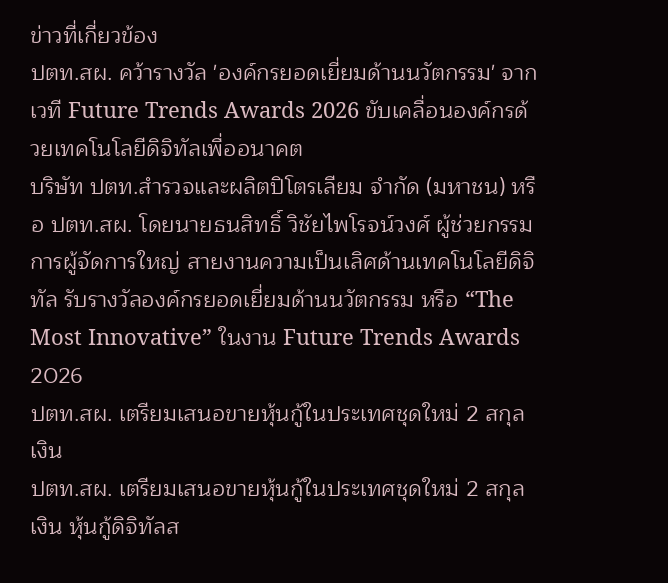ข่าวที่เกี่ยวข้อง
ปตท.สผ. คว้ารางวัล 'องค์กรยอดเยี่ยมด้านนวัตกรรม' จากเวที Future Trends Awards 2026 ขับเคลื่อนองค์กรด้วยเทคโนโลยีดิจิทัลเพื่ออนาคต
บริษัท ปตท.สำรวจและผลิตปิโตรเลียม จำกัด (มหาชน) หรือ ปตท.สผ. โดยนายธนสิทธิ์ วิชัยไพโรจน์วงศ์ ผู้ช่วยกรรมการผู้จัดการใหญ่ สายงานความเป็นเลิศด้านเทคโนโลยีดิจิทัล รับรางวัลองค์กรยอดเยี่ยมด้านนวัตกรรม หรือ “The Most Innovative” ในงาน Future Trends Awards 2026
ปตท.สผ. เตรียมเสนอขายหุ้นกู้ในประเทศชุดใหม่ 2 สกุลเงิน
ปตท.สผ. เตรียมเสนอขายหุ้นกู้ในประเทศชุดใหม่ 2 สกุลเงิน หุ้นกู้ดิจิทัลส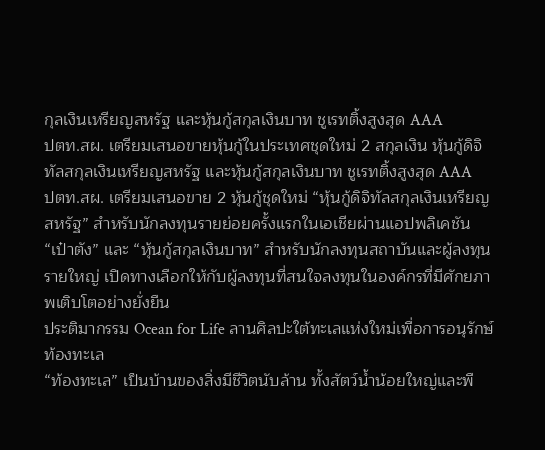กุลเงินเหรียญสหรัฐ และหุ้นกู้สกุลเงินบาท ชูเรทติ้งสูงสุด AAA
ปตท.สผ. เตรียมเสนอขายหุ้นกู้ในประเทศชุดใหม่ 2 สกุลเงิน หุ้นกู้ดิจิทัลสกุลเงินเหรียญสหรัฐ และหุ้นกู้สกุลเงินบาท ชูเรทติ้งสูงสุด AAA
ปตท.สผ. เตรียมเสนอขาย 2 หุ้นกู้ชุดใหม่ “หุ้นกู้ดิจิทัลสกุลเงินเหรียญสหรัฐ” สำหรับนักลงทุนรายย่อยครั้งแรกในเอเชียผ่านแอปพลิเคชัน “เป๋าตัง” และ “หุ้นกู้สกุลเงินบาท” สำหรับนักลงทุนสถาบันและผู้ลงทุนรายใหญ่ เปิดทางเลือกให้กับผู้ลงทุนที่สนใจลงทุนในองค์กรที่มีศักยภาพเติบโตอย่างยั่งยืน
ประติมากรรม Ocean for Life ลานศิลปะใต้ทะเลแห่งใหม่เพื่อการอนุรักษ์ท้องทะเล
“ท้องทะเล” เป็นบ้านของสิ่งมีชีวิตนับล้าน ทั้งสัตว์น้ำน้อยใหญ่และพื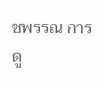ชพรรณ การดู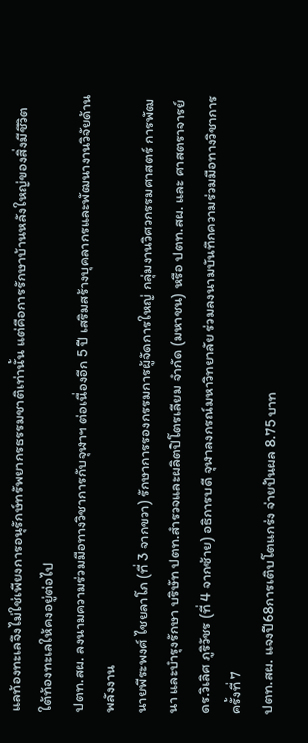แลท้องทะเลจึงไม่ใช่เพียงการอนุรักษ์ทรัพยากรธรรมชาติเท่านั้น แต่คือการรักษาบ้านหลังใหญ่ของสิ่งมีชีวิตใต้ท้องทะเลให้คงอยู่ต่อไป
ปตท.สผ. ลงนามความร่วมมือทางวิชาการกับจุฬาฯ ต่อเนื่องอีก 5 ปี เสริมสร้างบุคลากรและพัฒนางานวิจัยด้านพลังงาน
นายพีระพงศ์ ไชยลาโภ (ที่ 3 จากขวา) รักษาการรองกรรมการผู้จัดการใหญ่ กลุ่มงานวิศวกรรมศาสตร์ การพัฒนา และบำรุงรักษา บริษัท ปตท.สำรวจและผลิตปิโตรเลียม จำกัด (มหาชน) หรือ ปตท.สผ. และ ศาสตราจารย์ ดร.วิเลิศ ภูริวัชร (ที่ 4 จากซ้าย) อธิการบดี จุฬาลงกรณ์มหาวิทยาลัย ร่วมลงนามบันทึกความร่วมมือทางวิชาการ ครั้งที่ 7
ปตท.สผ. แจงปี68การเติบโตแกร่ง จ่ายปันผล 8.75 บาท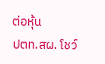ต่อหุ้น
ปตท.สผ. โชว์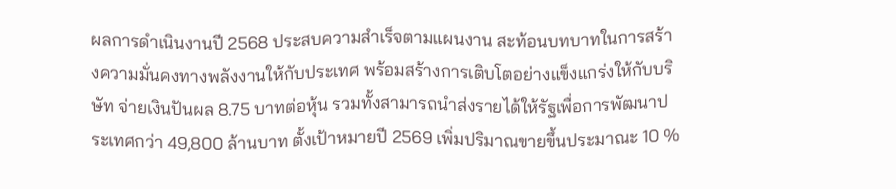ผลการดำเนินงานปี 2568 ประสบความสำเร็จตามแผนงาน สะท้อนบทบาทในการสร้างความมั่นคงทางพลังงานให้กับประเทศ พร้อมสร้างการเติบโตอย่างแข็งแกร่งให้กับบริษัท จ่ายเงินปันผล 8.75 บาทต่อหุ้น รวมทั้งสามารถนำส่งรายได้ให้รัฐเพื่อการพัฒนาประเทศกว่า 49,800 ล้านบาท ตั้งเป้าหมายปี 2569 เพิ่มปริมาณขายขึ้นประมาณะ 10 %